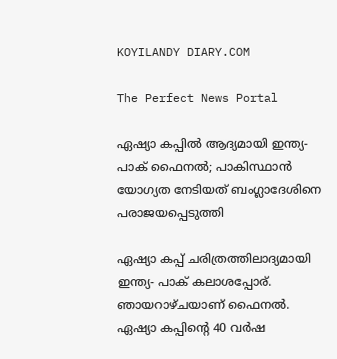KOYILANDY DIARY.COM

The Perfect News Portal

ഏഷ്യാ കപ്പില്‍ ആദ്യമായി ഇന്ത്യ- പാക് ഫൈനല്‍; പാകിസ്ഥാന്‍ യോഗ്യത നേടിയത് ബംഗ്ലാദേശിനെ പരാജയപ്പെടുത്തി

ഏഷ്യാ കപ്പ് ചരിത്രത്തിലാദ്യമായി ഇന്ത്യ- പാക് കലാശപ്പോര്. ഞായറാഴ്ചയാണ് ഫൈനല്‍. ഏഷ്യാ കപ്പിൻ്റെ 40 വര്‍ഷ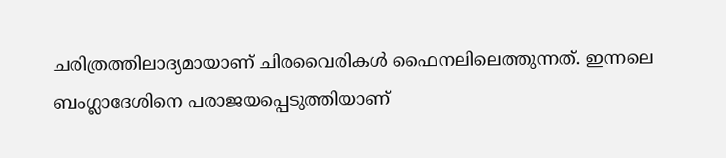ചരിത്രത്തിലാദ്യമായാണ് ചിരവൈരികള്‍ ഫൈനലിലെത്തുന്നത്. ഇന്നലെ ബംഗ്ലാദേശിനെ പരാജയപ്പെടുത്തിയാണ്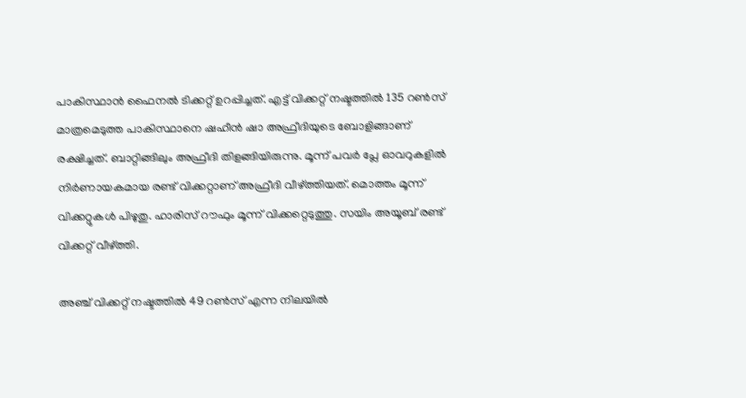പാകിസ്ഥാന്‍ ഫൈനല്‍ ടിക്കറ്റ് ഉറപ്പിച്ചത്. എട്ട് വിക്കറ്റ് നഷ്ടത്തില്‍ 135 റണ്‍സ് മാത്രമെടുത്ത പാകിസ്ഥാനെ ഷഹീന്‍ ഷാ അഫ്രീദിയുടെ ബോളിങ്ങാണ് രക്ഷിച്ചത്. ബാറ്റിങ്ങിലും അഫ്രീദി തിളങ്ങിയിരുന്നു. മൂന്ന് പവര്‍ പ്ലേ ഓവറുകളില്‍ നിര്‍ണായകമായ രണ്ട് വിക്കറ്റാണ് അഫ്രീദി വീഴ്ത്തിയത്. മൊത്തം മൂന്ന് വിക്കറ്റുകള്‍ പിഴുതു. ഹാരിസ് റൗഫും മൂന്ന് വിക്കറ്റെടുത്തു. സയിം അയൂബ് രണ്ട് വിക്കറ്റ് വീഴ്ത്തി.

അഞ്ച് വിക്കറ്റ് നഷ്ടത്തില്‍ 49 റണ്‍സ് എന്ന നിലയില്‍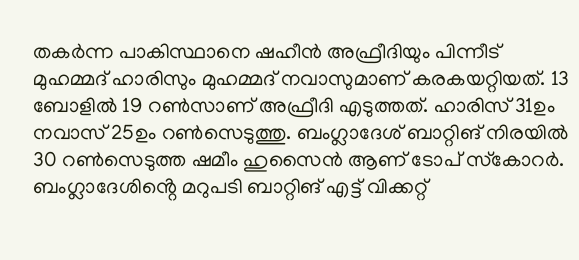തകര്‍ന്ന പാകിസ്ഥാനെ ഷഹീന്‍ അഫ്രീദിയും പിന്നീട് മുഹമ്മദ് ഹാരിസും മുഹമ്മദ് നവാസുമാണ് കരകയറ്റിയത്. 13 ബോളില്‍ 19 റണ്‍സാണ് അഫ്രീദി എടുത്തത്. ഹാരിസ് 31ഉം നവാസ് 25ഉം റണ്‍സെടുത്തു. ബംഗ്ലാദേശ് ബാറ്റിങ് നിരയില്‍ 30 റണ്‍സെടുത്ത ഷമീം ഹുസൈന്‍ ആണ് ടോപ് സ്‌കോറര്‍. ബംഗ്ലാദേശിൻ്റെ മറുപടി ബാറ്റിങ് എട്ട് വിക്കറ്റ്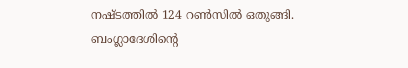നഷ്ടത്തിൽ 124 റൺസിൽ ഒതുങ്ങി. ബംഗ്ലാദേശിന്റെ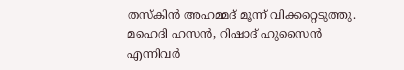തസ്‌കിന്‍ അഹമ്മദ് മൂന്ന് വിക്കറ്റെടുത്തു. മഹെദി ഹസന്‍, റിഷാദ് ഹുസൈന്‍ എന്നിവര്‍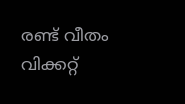രണ്ട് വീതം വിക്കറ്റ്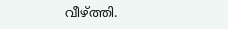വീഴ്ത്തി.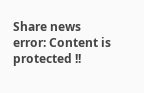Share news
error: Content is protected !!